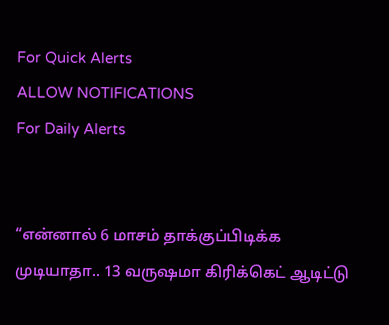For Quick Alerts
ALLOW NOTIFICATIONS
For Daily Alerts


“என்னால் 6 மாசம் தாக்குப்பிடிக்க முடியாதா.. 13 வருஷமா கிரிக்கெட் ஆடிட்டு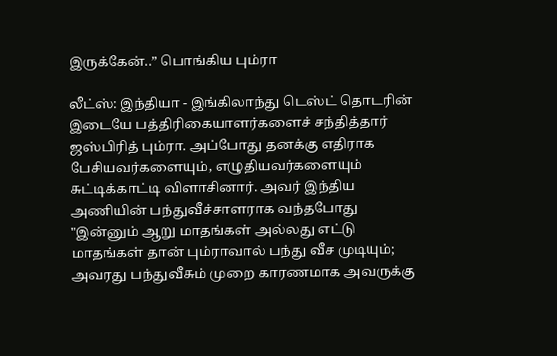இருக்கேன்..” பொங்கிய பும்ரா

லீட்ஸ்: இந்தியா - இங்கிலாந்து டெஸ்ட் தொடரின் இடையே பத்திரிகையாளர்களைச் சந்தித்தார் ஜஸ்பிரித் பும்ரா. அப்போது தனக்கு எதிராக பேசியவர்களையும், எழுதியவர்களையும் சுட்டிக்காட்டி விளாசினார். அவர் இந்திய அணியின் பந்துவீச்சாளராக வந்தபோது "இன்னும் ஆறு மாதங்கள் அல்லது எட்டு மாதங்கள் தான் பும்ராவால் பந்து வீச முடியும்; அவரது பந்துவீசும் முறை காரணமாக அவருக்கு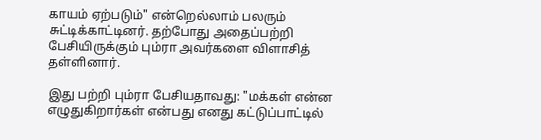காயம் ஏற்படும்" என்றெல்லாம் பலரும் சுட்டிக்காட்டினர். தற்போது அதைப்பற்றி பேசியிருக்கும் பும்ரா அவர்களை விளாசித் தள்ளினார்.

இது பற்றி பும்ரா பேசியதாவது: "மக்கள் என்ன எழுதுகிறார்கள் என்பது எனது கட்டுப்பாட்டில்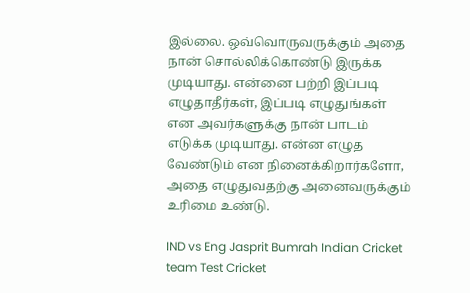இல்லை. ஒவ்வொருவருக்கும் அதை நான் சொல்லிக்கொண்டு இருக்க முடியாது. என்னை பற்றி இப்படி எழுதாதீர்கள், இப்படி எழுதுங்கள் என அவர்களுக்கு நான் பாடம் எடுக்க முடியாது. என்ன எழுத வேண்டும் என நினைக்கிறார்களோ, அதை எழுதுவதற்கு அனைவருக்கும் உரிமை உண்டு.

IND vs Eng Jasprit Bumrah Indian Cricket team Test Cricket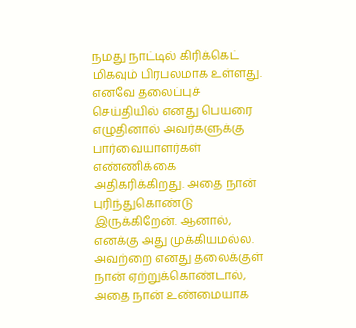நமது நாட்டில் கிரிக்கெட் மிகவும் பிரபலமாக உள்ளது. எனவே தலைப்புச் செய்தியில் எனது பெயரை எழுதினால் அவர்களுக்கு பார்வையாளர்கள் எண்ணிக்கை அதிகரிக்கிறது. அதை நான் புரிந்துகொண்டு இருக்கிறேன். ஆனால், எனக்கு அது முக்கியமல்ல. அவற்றை எனது தலைக்குள் நான் ஏற்றுக்கொண்டால், அதை நான் உண்மையாக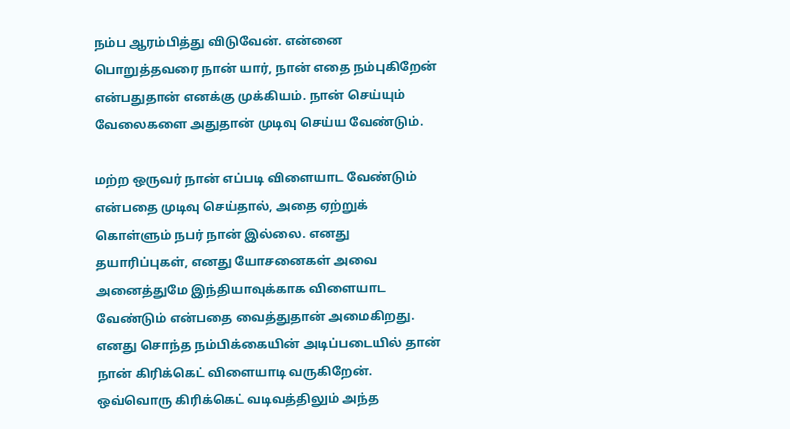நம்ப ஆரம்பித்து விடுவேன். என்னை பொறுத்தவரை நான் யார், நான் எதை நம்புகிறேன் என்பதுதான் எனக்கு முக்கியம். நான் செய்யும் வேலைகளை அதுதான் முடிவு செய்ய வேண்டும்.

மற்ற ஒருவர் நான் எப்படி விளையாட வேண்டும் என்பதை முடிவு செய்தால், அதை ஏற்றுக் கொள்ளும் நபர் நான் இல்லை. எனது தயாரிப்புகள், எனது யோசனைகள் அவை அனைத்துமே இந்தியாவுக்காக விளையாட வேண்டும் என்பதை வைத்துதான் அமைகிறது. எனது சொந்த நம்பிக்கையின் அடிப்படையில் தான் நான் கிரிக்கெட் விளையாடி வருகிறேன். ஒவ்வொரு கிரிக்கெட் வடிவத்திலும் அந்த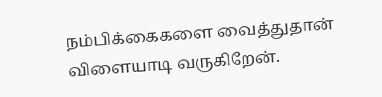நம்பிக்கைகளை வைத்துதான் விளையாடி வருகிறேன்.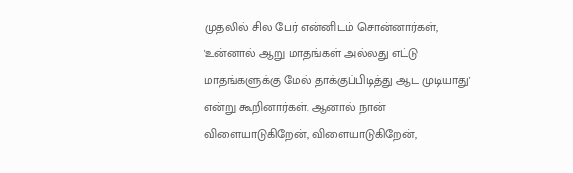முதலில் சில பேர் என்னிடம் சொன்னார்கள், 'உன்னால் ஆறு மாதங்கள் அல்லது எட்டு மாதங்களுக்கு மேல் தாக்குப்பிடித்து ஆட முடியாது' என்று கூறினார்கள். ஆனால் நான் விளையாடுகிறேன், விளையாடுகிறேன்,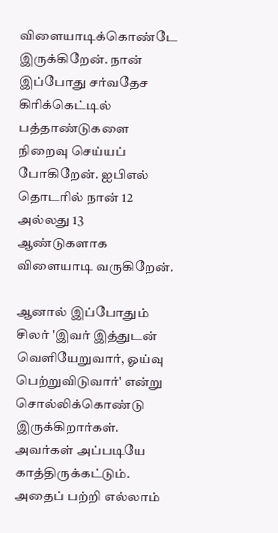விளையாடிக்கொண்டே இருக்கிறேன். நான் இப்போது சர்வதேச கிரிக்கெட்டில் பத்தாண்டுகளை நிறைவு செய்யப் போகிறேன். ஐபிஎல் தொடரில் நான் 12 அல்லது 13 ஆண்டுகளாக விளையாடி வருகிறேன்.

ஆனால் இப்போதும் சிலர் 'இவர் இத்துடன் வெளியேறுவார், ஓய்வு பெற்றுவிடுவார்' என்று சொல்லிக்கொண்டு இருக்கிறார்கள். அவர்கள் அப்படியே காத்திருக்கட்டும். அதைப் பற்றி எல்லாம்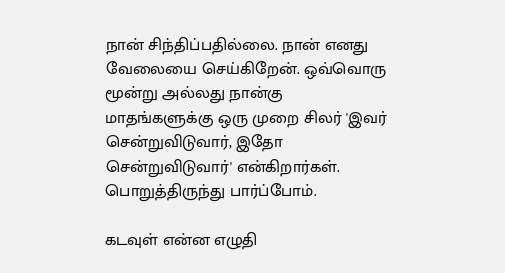நான் சிந்திப்பதில்லை. நான் எனது வேலையை செய்கிறேன். ஒவ்வொரு மூன்று அல்லது நான்கு மாதங்களுக்கு ஒரு முறை சிலர் 'இவர் சென்றுவிடுவார், இதோ சென்றுவிடுவார்' என்கிறார்கள். பொறுத்திருந்து பார்ப்போம்.

கடவுள் என்ன எழுதி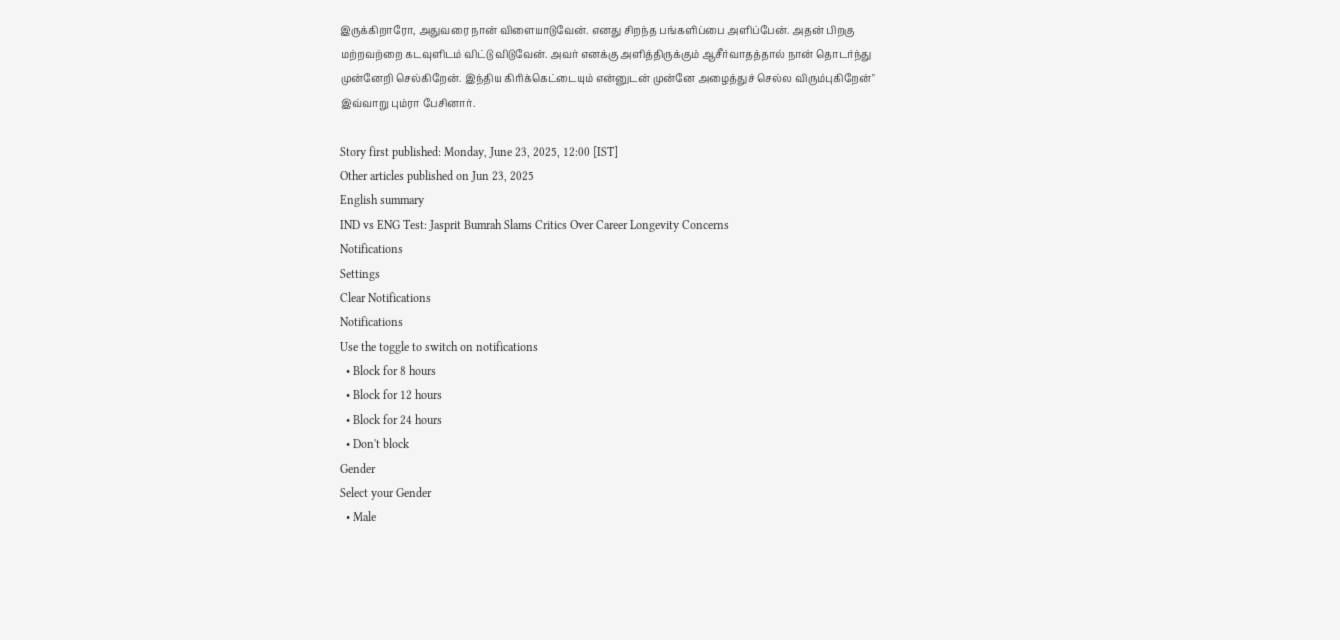இருக்கிறாரோ, அதுவரை நான் விளையாடுவேன். எனது சிறந்த பங்களிப்பை அளிப்பேன். அதன் பிறகு மற்றவற்றை கடவுளிடம் விட்டு விடுவேன். அவர் எனக்கு அளித்திருக்கும் ஆசீர்வாதத்தால் நான் தொடர்ந்து முன்னேறி செல்கிறேன். இந்திய கிரிக்கெட்டையும் என்னுடன் முன்னே அழைத்துச் செல்ல விரும்புகிறேன்" இவ்வாறு பும்ரா பேசினார்.

Story first published: Monday, June 23, 2025, 12:00 [IST]
Other articles published on Jun 23, 2025
English summary
IND vs ENG Test: Jasprit Bumrah Slams Critics Over Career Longevity Concerns
Notifications
Settings
Clear Notifications
Notifications
Use the toggle to switch on notifications
  • Block for 8 hours
  • Block for 12 hours
  • Block for 24 hours
  • Don't block
Gender
Select your Gender
  • Male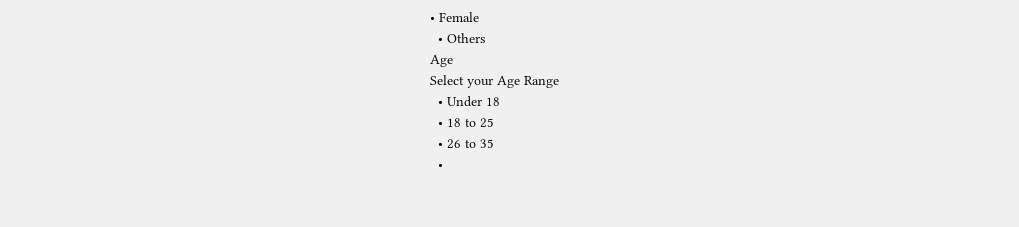• Female
  • Others
Age
Select your Age Range
  • Under 18
  • 18 to 25
  • 26 to 35
  •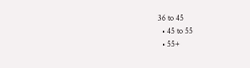36 to 45
  • 45 to 55
  • 55+